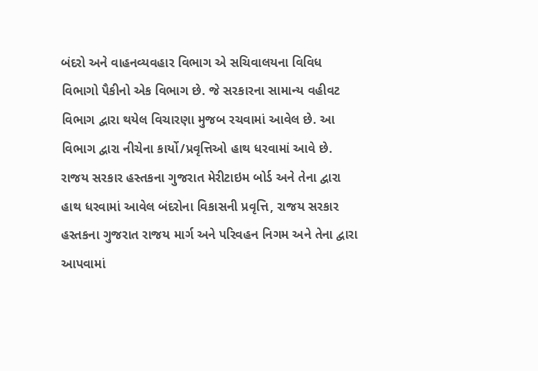બંદરો અને વાહનવ્યવહાર વિભાગ એ સચિવાલયના વિવિધ વિભાગો પૈકીનો એક વિભાગ છે. જે સરકારના સામાન્ય વહીવટ વિભાગ દ્વારા થયેલ વિચારણા મુજબ રચવામાં આવેલ છે. આ વિભાગ દ્વારા નીચેના કાર્યો/પ્રવૃત્તિઓ હાથ ધરવામાં આવે છે.
રાજય સરકાર હસ્તકના ગુજરાત મેરીટાઇમ બોર્ડ અને તેના દ્વારા હાથ ધરવામાં આવેલ બંદરોના વિકાસની પ્રવૃત્તિ, રાજય સરકાર હસ્તકના ગુજરાત રાજય માર્ગ અને પરિવહન નિગમ અને તેના દ્વારા આપવામાં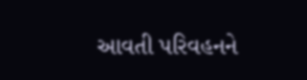આવતી પરિવહનને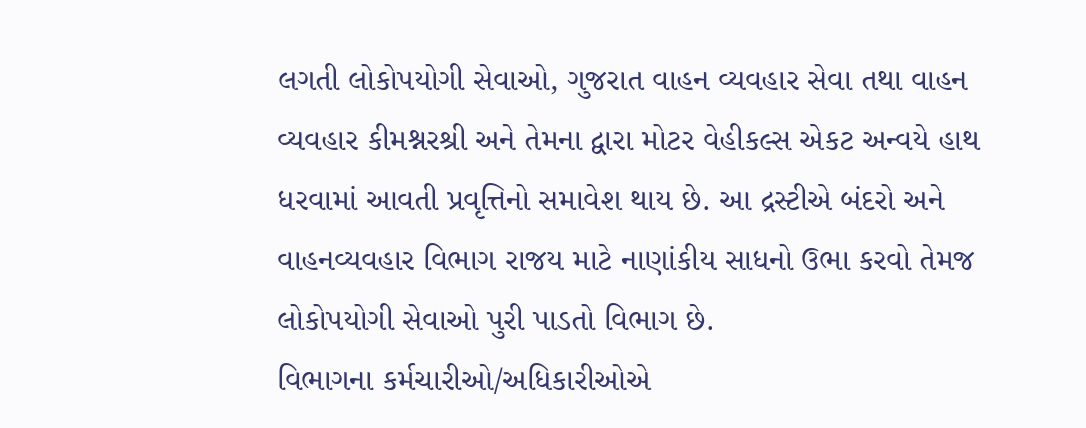લગતી લોકોપયોગી સેવાઓ, ગુજરાત વાહન વ્યવહાર સેવા તથા વાહન વ્યવહાર કીમશ્નરશ્રી અને તેમના દ્વારા મોટર વેહીકલ્સ એકટ અન્વયે હાથ ધરવામાં આવતી પ્રવૃત્તિનો સમાવેશ થાય છે. આ દ્રસ્ટીએ બંદરો અને વાહનવ્યવહાર વિભાગ રાજય માટે નાણાંકીય સાધનો ઉભા કરવો તેમજ લોકોપયોગી સેવાઓ પુરી પાડતો વિભાગ છે.
વિભાગના કર્મચારીઓ/અધિકારીઓએ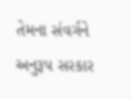તેમના સંવર્ગને અનુરૂપ સરકાર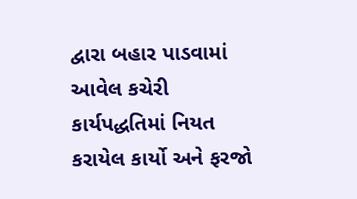દ્વારા બહાર પાડવામાં આવેલ કચેરી કાર્યપદ્ધતિમાં નિયત કરાયેલ કાર્યો અને ફરજો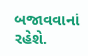બજાવવાનાં રહેશે.